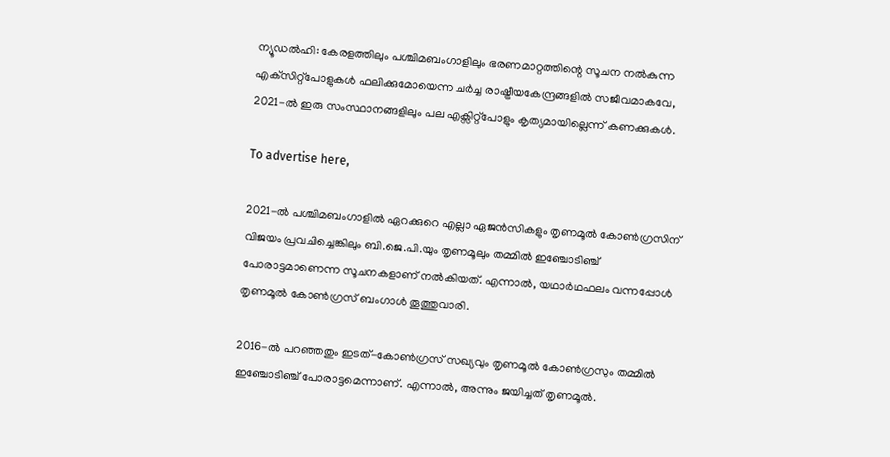ന്യൂഡൽഹി: കേരളത്തിലും പശ്ചിമബംഗാളിലും ഭരണമാറ്റത്തിന്റെ സൂചന നൽകുന്ന എക്‌സിറ്റ്‌പോളുകൾ ഫലിക്കുമോയെന്ന ചർച്ച രാഷ്ട്രീയകേന്ദ്രങ്ങളിൽ സജീവമാകവേ, 2021-ൽ ഇരു സംസ്ഥാനങ്ങളിലും പല എക്സിറ്റ്പോളും കൃത്യമായില്ലെന്ന് കണക്കുകൾ.

To advertise here,

2021-ൽ പശ്ചിമബംഗാളിൽ ഏറക്കുറെ എല്ലാ ഏജൻസികളും തൃണമൂൽ കോൺഗ്രസിന് വിജയം പ്രവചിച്ചെങ്കിലും ബി.ജെ.പി.യും തൃണമൂലും തമ്മിൽ ഇഞ്ചോടിഞ്ച് പോരാട്ടമാണെന്ന സൂചനകളാണ് നൽകിയത്. എന്നാൽ, യഥാർഥഫലം വന്നപ്പോൾ തൃണമൂൽ കോൺഗ്രസ് ബംഗാൾ തൂത്തുവാരി.

2016-ൽ പറഞ്ഞതും ഇടത്-കോൺഗ്രസ് സഖ്യവും തൃണമൂൽ കോൺഗ്രസും തമ്മിൽ ഇഞ്ചോടിഞ്ച് പോരാട്ടമെന്നാണ്. എന്നാൽ, അന്നും ജയിച്ചത് തൃണമൂൽ.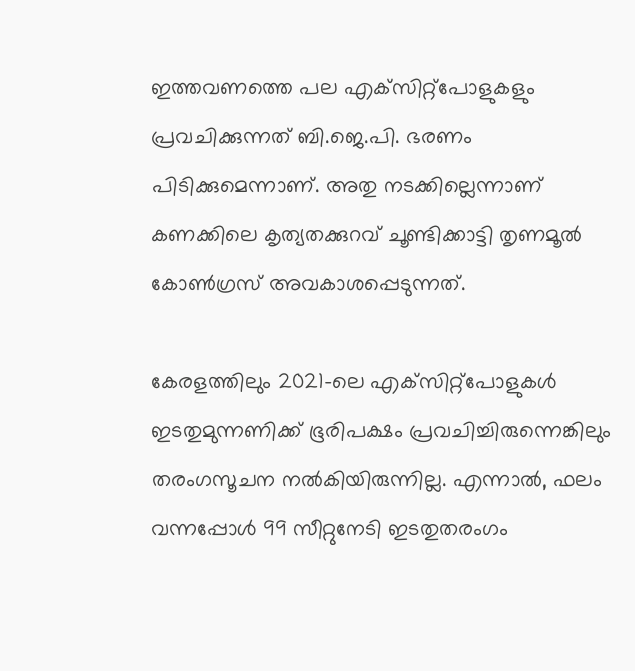ഇത്തവണത്തെ പല എക്‌സിറ്റ്‌പോളുകളും പ്രവചിക്കുന്നത് ബി.ജെ.പി. ഭരണം പിടിക്കുമെന്നാണ്. അതു നടക്കില്ലെന്നാണ് കണക്കിലെ കൃത്യതക്കുറവ് ചൂണ്ടിക്കാട്ടി തൃണമൂൽ കോൺഗ്രസ് അവകാശപ്പെടുന്നത്.

കേരളത്തിലും 2021-ലെ എക്‌സിറ്റ്‌പോളുകൾ ഇടതുമുന്നണിക്ക് ഭൂരിപക്ഷം പ്രവചിച്ചിരുന്നെങ്കിലും തരംഗസൂചന നൽകിയിരുന്നില്ല. എന്നാൽ, ഫലം വന്നപ്പോൾ 99 സീറ്റുനേടി ഇടതുതരംഗം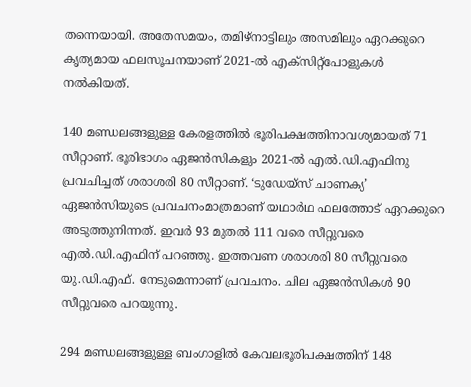തന്നെയായി. അതേസമയം, തമിഴ്‌നാട്ടിലും അസമിലും ഏറക്കുറെ കൃത്യമായ ഫലസൂചനയാണ് 2021-ൽ എക്‌സിറ്റ്‌പോളുകൾ നൽകിയത്.

140 മണ്ഡലങ്ങളുള്ള കേരളത്തിൽ ഭൂരിപക്ഷത്തിനാവശ്യമായത് 71 സീറ്റാണ്. ഭൂരിഭാഗം ഏജൻസികളും 2021-ൽ എൽ.ഡി.എഫിനു പ്രവചിച്ചത് ശരാശരി 80 സീറ്റാണ്. ‘ടുഡേയ്‌സ് ചാണക്യ’ ഏജൻസിയുടെ പ്രവചനംമാത്രമാണ് യഥാർഥ ഫലത്തോട് ഏറക്കുറെ അടുത്തുനിന്നത്. ഇവർ 93 മുതൽ 111 വരെ സീറ്റുവരെ എൽ.ഡി.എഫിന് പറഞ്ഞു. ഇത്തവണ ശരാശരി 80 സീറ്റുവരെ യു.ഡി.എഫ്. നേടുമെന്നാണ് പ്രവചനം. ചില ഏജൻസികൾ 90 സീറ്റുവരെ പറയുന്നു.

294 മണ്ഡലങ്ങളുള്ള ബംഗാളിൽ കേവലഭൂരിപക്ഷത്തിന് 148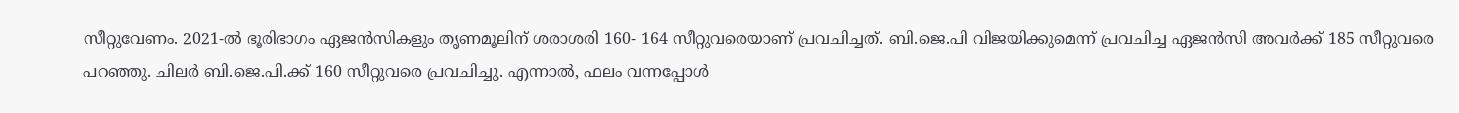സീറ്റുവേണം. 2021-ൽ ഭൂരിഭാഗം ഏജൻസികളും തൃണമൂലിന് ശരാശരി 160- 164 സീറ്റുവരെയാണ് പ്രവചിച്ചത്. ബി.ജെ.പി വിജയിക്കുമെന്ന് പ്രവചിച്ച ഏജൻസി അവർക്ക് 185 സീറ്റുവരെ പറഞ്ഞു. ചിലർ ബി.ജെ.പി.ക്ക് 160 സീറ്റുവരെ പ്രവചിച്ചു. എന്നാൽ, ഫലം വന്നപ്പോൾ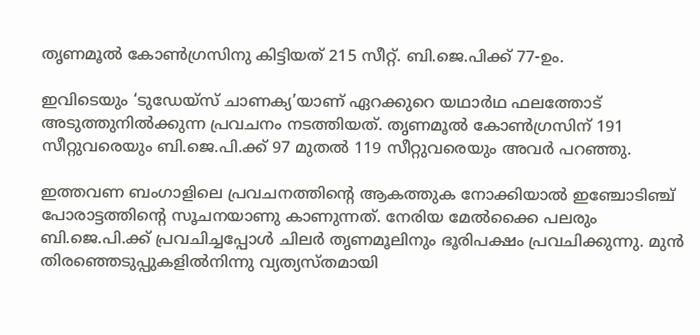തൃണമൂൽ കോൺഗ്രസിനു കിട്ടിയത് 215 സീറ്റ്. ബി.ജെ.പിക്ക് 77-ഉം.

ഇവിടെയും ‘ടുഡേയ്‌സ് ചാണക്യ’യാണ് ഏറക്കുറെ യഥാർഥ ഫലത്തോട് അടുത്തുനിൽക്കുന്ന പ്രവചനം നടത്തിയത്. തൃണമൂൽ കോൺഗ്രസിന് 191 സീറ്റുവരെയും ബി.ജെ.പി.ക്ക് 97 മുതൽ 119 സീറ്റുവരെയും അവർ പറഞ്ഞു.

ഇത്തവണ ബംഗാളിലെ പ്രവചനത്തിന്റെ ആകത്തുക നോക്കിയാൽ ഇഞ്ചോടിഞ്ച് പോരാട്ടത്തിന്റെ സൂചനയാണു കാണുന്നത്. നേരിയ മേൽക്കൈ പലരും ബി.ജെ.പി.ക്ക് പ്രവചിച്ചപ്പോൾ ചിലർ തൃണമൂലിനും ഭൂരിപക്ഷം പ്രവചിക്കുന്നു. മുൻ തിരഞ്ഞെടുപ്പുകളിൽനിന്നു വ്യത്യസ്തമായി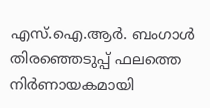എസ്.ഐ.ആർ. ബംഗാൾ തിരഞ്ഞെടുപ്പ് ഫലത്തെ നിർണായകമായി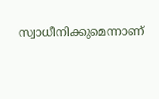സ്വാധീനിക്കുമെന്നാണ്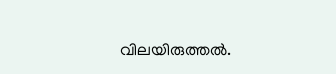വിലയിരുത്തൽ.